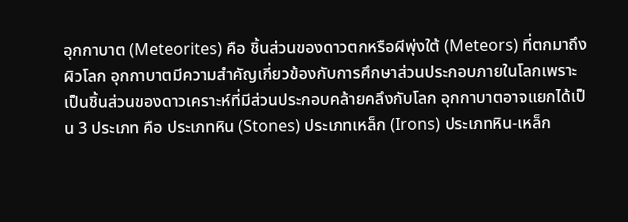อุกกาบาต (Meteorites) คือ ชิ้นส่วนของดาวตกหรือผีพุ่งใต้ (Meteors) ที่ตกมาถึงผิวโลก อุกกาบาตมีความสำคัญเกี่ยวข้องกับการศึกษาส่วนประกอบภายในโลกเพราะเป็นชิ้นส่วนของดาวเคราะห์ที่มีส่วนประกอบคล้ายคลึงกับโลก อุกกาบาตอาจแยกได้เป็น 3 ประเภท คือ ประเภทหิน (Stones) ประเภทเหล็ก (Irons) ประเภทหิน-เหล็ก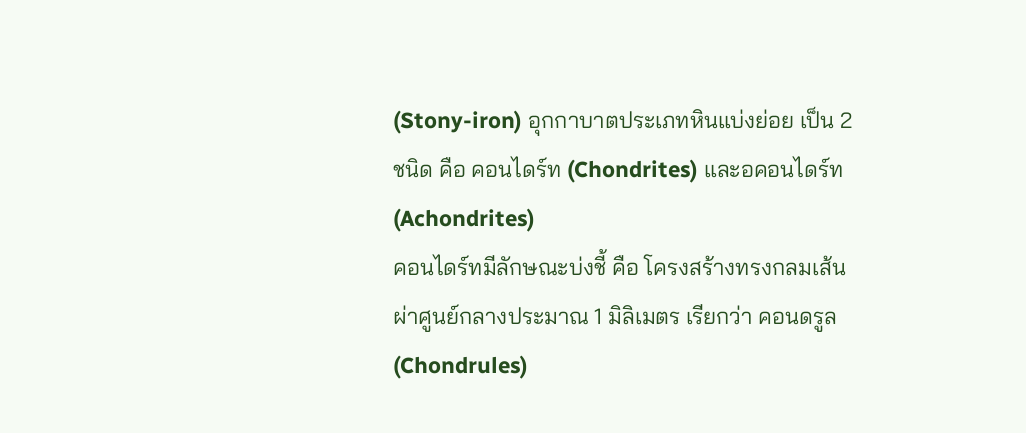(Stony-iron) อุกกาบาตประเภทหินแบ่งย่อย เป็น 2 ชนิด คือ คอนไดร์ท (Chondrites) และอคอนไดร์ท (Achondrites)
คอนไดร์ทมีลักษณะบ่งชี้ คือ โครงสร้างทรงกลมเส้นผ่าศูนย์กลางประมาณ 1 มิลิเมตร เรียกว่า คอนดรูล (Chondrules)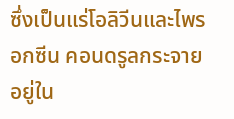ซึ่งเป็นแร่โอลิวีนและไพรอกซีน คอนดรูลกระจายอยู่ใน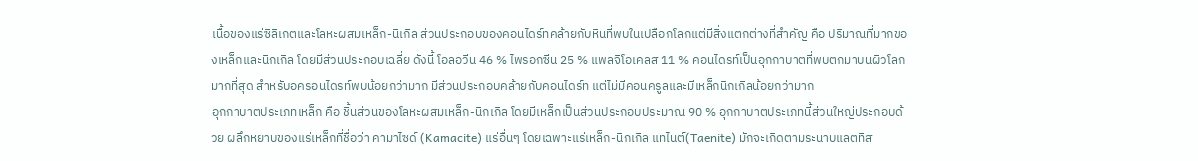เนื้อของแร่ซิลิเกตและโลหะผสมเหล็ก-นิเกิล ส่วนประกอบของคอนไดร์ทคล้ายกับหินที่พบในเปลือกโลกแต่มีสิ่งแตกต่างที่สำคัญ คือ ปริมาณที่มากของเหล็กและนิกเกิล โดยมีส่วนประกอบเฉลี่ย ดังนี้ โอลอวีน 46 % ไพรอกซีน 25 % แพลจิโอเคลส 11 % คอนไดรท์เป็นอุกกาบาตที่พบตกมาบนผิวโลกมากที่สุด สำหรับอครอนไดรท์พบน้อยกว่ามาก มีส่วนประกอบคล้ายกับคอนไดร์ท แต่ไม่มีคอนครูลและมีเหล็กนิกเกิลน้อยกว่ามาก
อุกกาบาตประเภทเหล็ก คือ ชิ้นส่วนของโลหะผสมเหล็ก-นิกเกิล โดยมีเหล็กเป็นส่วนประกอบประมาณ 90 % อุกกาบาตประเภทนี้ส่วนใหญ่ประกอบด้วย ผลึกหยาบของแร่เหล็กที่ชื่อว่า คามาไซด์ (Kamacite) แร่อื่นๆ โดยเฉพาะแร่เหล็ก-นิกเกิล แทไนต์(Taenite) มักจะเกิดตามระนาบแลตทิส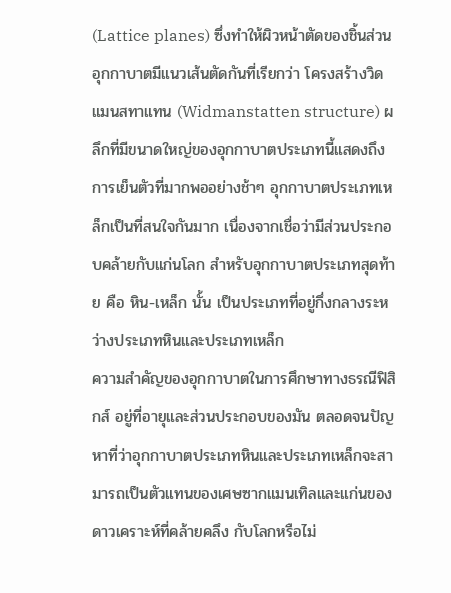(Lattice planes) ซึ่งทำให้ผิวหน้าตัดของชิ้นส่วนอุกกาบาตมีแนวเส้นตัดกันที่เรียกว่า โครงสร้างวิดแมนสทาแทน (Widmanstatten structure) ผลึกที่มีขนาดใหญ่ของอุกกาบาตประเภทนี้แสดงถึงการเย็นตัวที่มากพออย่างช้าๆ อุกกาบาตประเภทเหล็กเป็นที่สนใจกันมาก เนื่องจากเชื่อว่ามีส่วนประกอบคล้ายกับแก่นโลก สำหรับอุกกาบาตประเภทสุดท้าย คือ หิน-เหล็ก นั้น เป็นประเภทที่อยู่กึ่งกลางระหว่างประเภทหินและประเภทเหล็ก
ความสำคัญของอุกกาบาตในการศึกษาทางธรณีฟิสิกส์ อยู่ที่อายุและส่วนประกอบของมัน ตลอดจนปัญหาที่ว่าอุกกาบาตประเภทหินและประเภทเหล็กจะสามารถเป็นตัวแทนของเศษซากแมนเทิลและแก่นของดาวเคราะห์ที่คล้ายคลึง กับโลกหรือไม่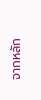จากหลัก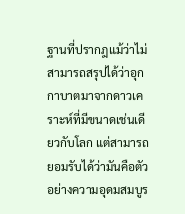ฐานที่ปรากฎแม้ว่าไม่สามารถสรุปได้ว่าอุกกาบาตมาจากดาวเคราะห์ที่มีขนาดเช่นเดียวกับโลก แต่สามารถยอมรับได้ว่ามันคือตัวอย่างความอุดมสมบูร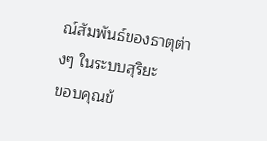ณ์สัมพันธ์ของธาตุต่างๆ ในระบบสุริยะ
ขอบคุณข้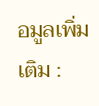อมูลเพิ่มเติม :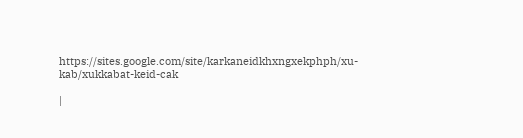https://sites.google.com/site/karkaneidkhxngxekphph/xu-kab/xukkabat-keid-cak

|